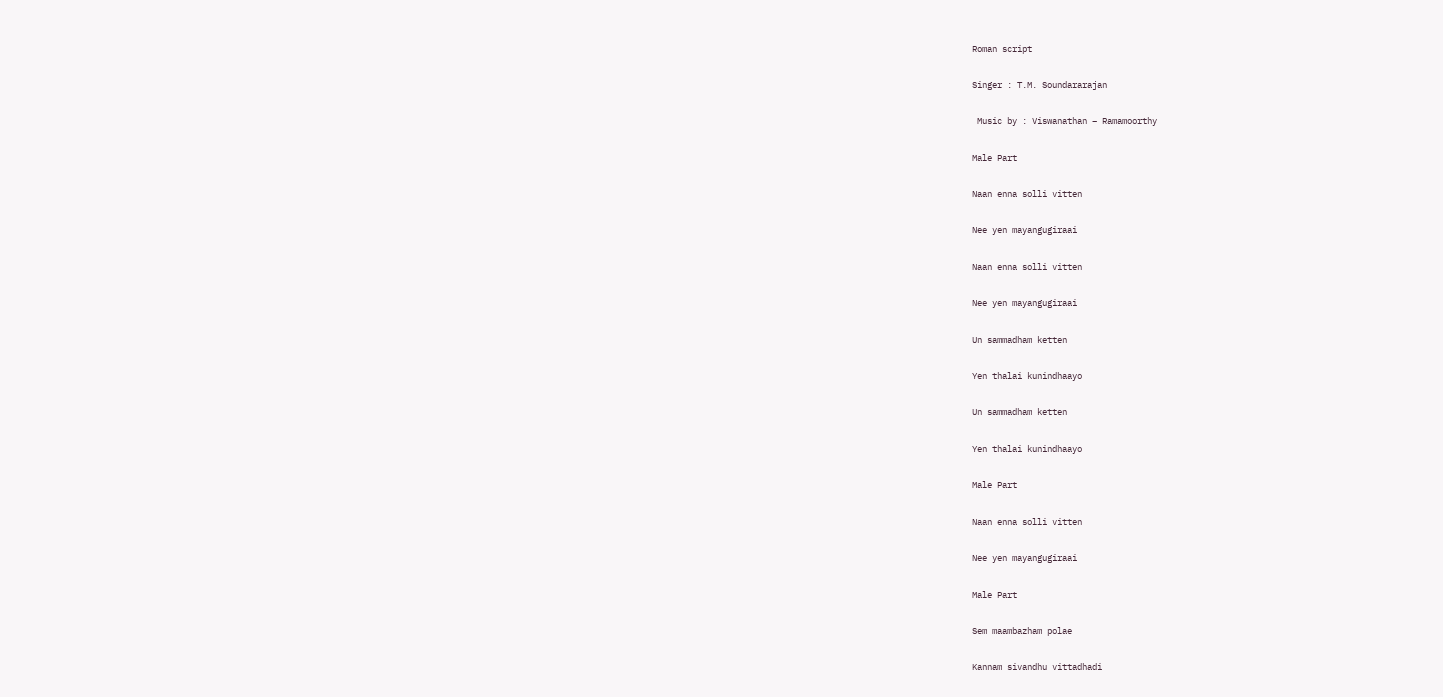Roman script

Singer : T.M. Soundararajan

 Music by : Viswanathan – Ramamoorthy

Male Part

Naan enna solli vitten

Nee yen mayangugiraai

Naan enna solli vitten

Nee yen mayangugiraai

Un sammadham ketten

Yen thalai kunindhaayo

Un sammadham ketten

Yen thalai kunindhaayo

Male Part

Naan enna solli vitten

Nee yen mayangugiraai

Male Part

Sem maambazham polae

Kannam sivandhu vittadhadi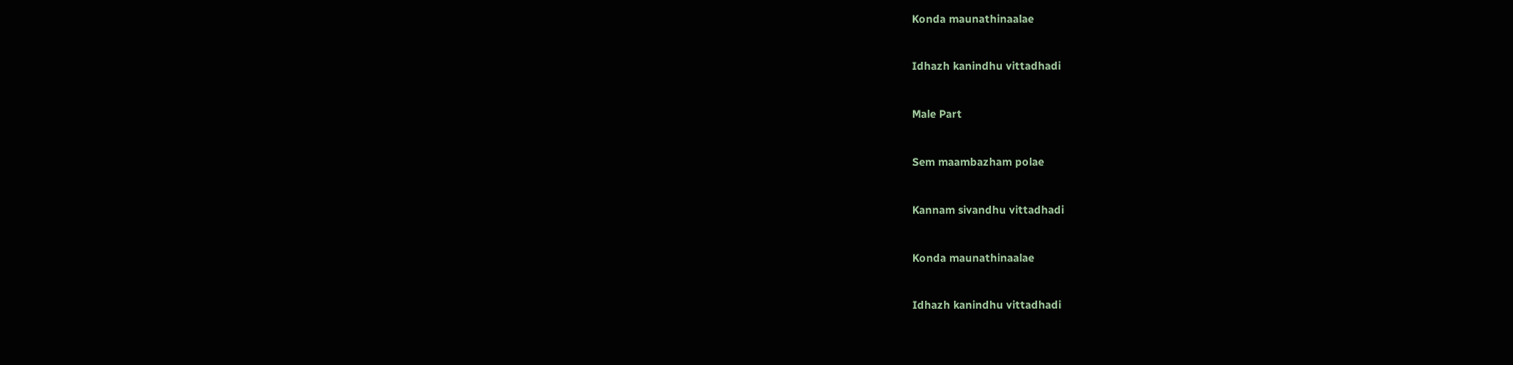Konda maunathinaalae

Idhazh kanindhu vittadhadi

Male Part

Sem maambazham polae

Kannam sivandhu vittadhadi

Konda maunathinaalae

Idhazh kanindhu vittadhadi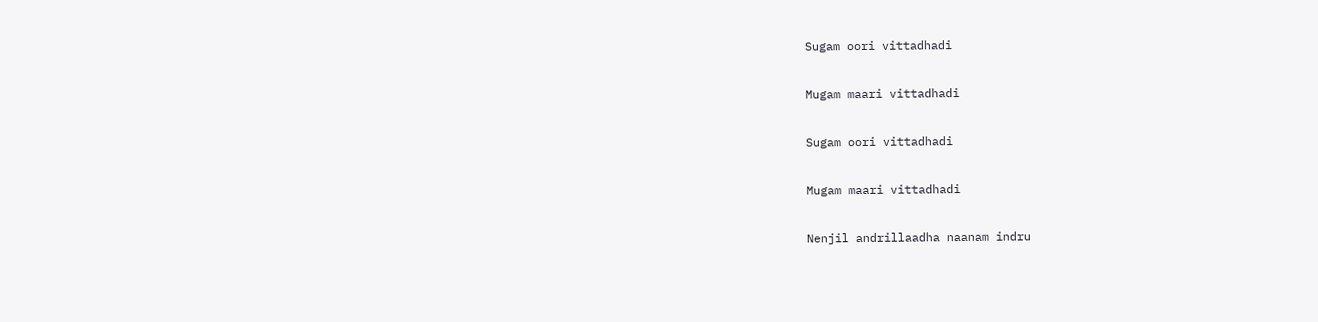Sugam oori vittadhadi

Mugam maari vittadhadi

Sugam oori vittadhadi

Mugam maari vittadhadi

Nenjil andrillaadha naanam indru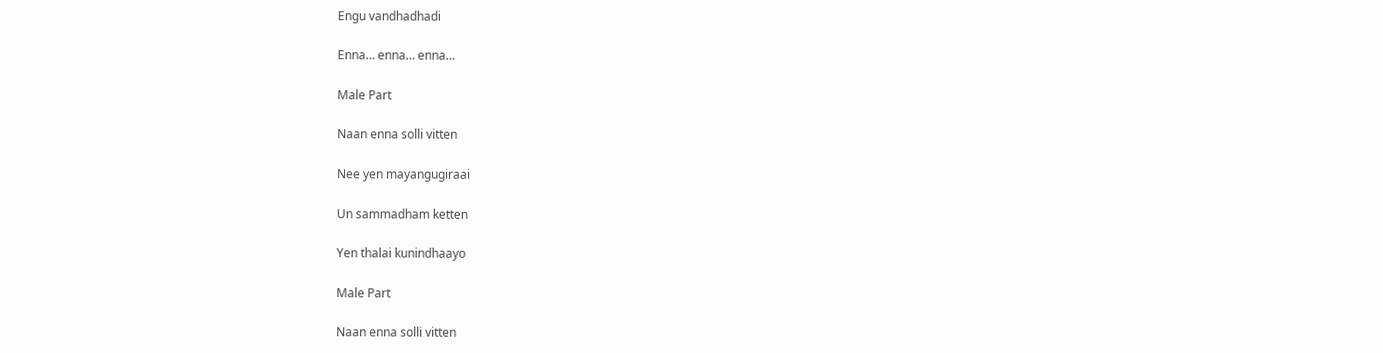Engu vandhadhadi

Enna… enna… enna…

Male Part

Naan enna solli vitten

Nee yen mayangugiraai

Un sammadham ketten

Yen thalai kunindhaayo

Male Part

Naan enna solli vitten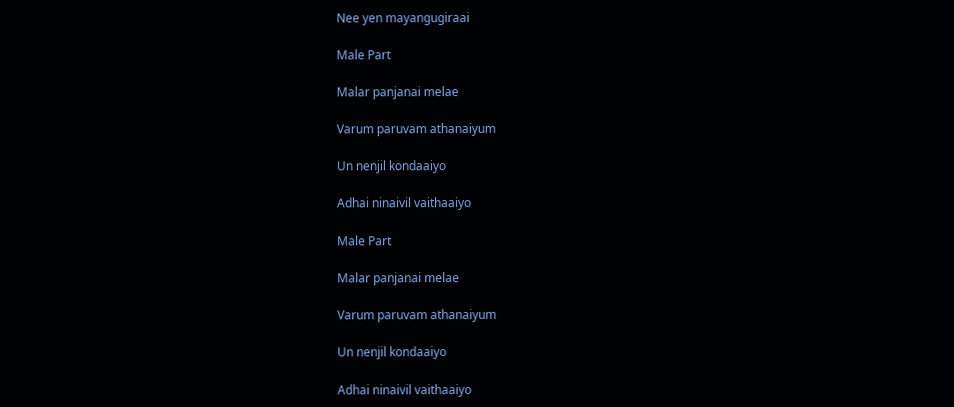Nee yen mayangugiraai

Male Part

Malar panjanai melae

Varum paruvam athanaiyum

Un nenjil kondaaiyo

Adhai ninaivil vaithaaiyo

Male Part

Malar panjanai melae

Varum paruvam athanaiyum

Un nenjil kondaaiyo

Adhai ninaivil vaithaaiyo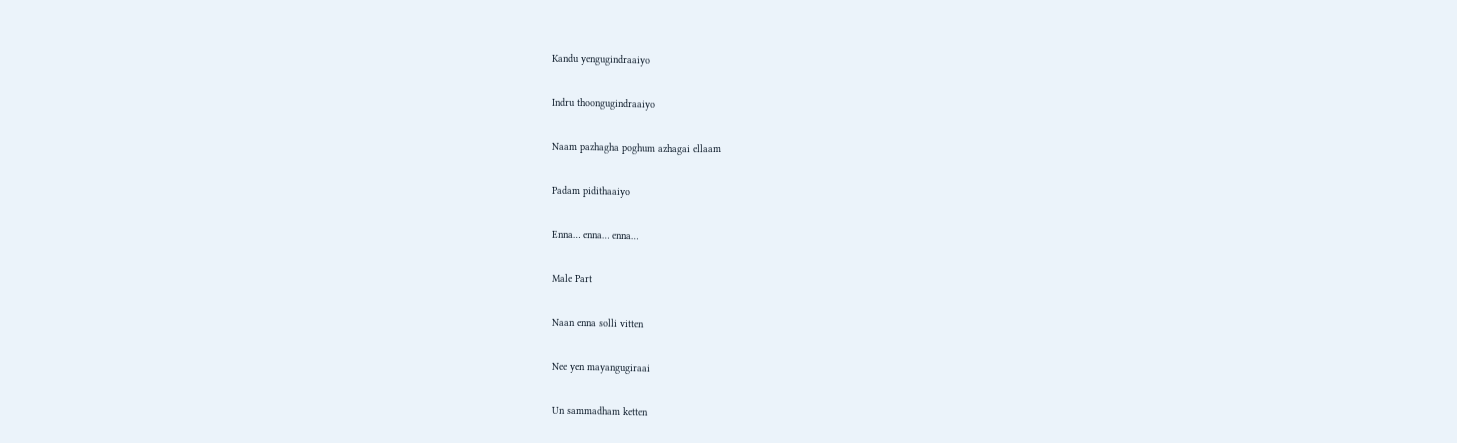Kandu yengugindraaiyo

Indru thoongugindraaiyo

Naam pazhagha poghum azhagai ellaam

Padam pidithaaiyo

Enna… enna… enna…

Male Part

Naan enna solli vitten

Nee yen mayangugiraai

Un sammadham ketten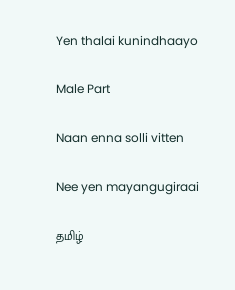Yen thalai kunindhaayo

Male Part

Naan enna solli vitten

Nee yen mayangugiraai

தமிழ்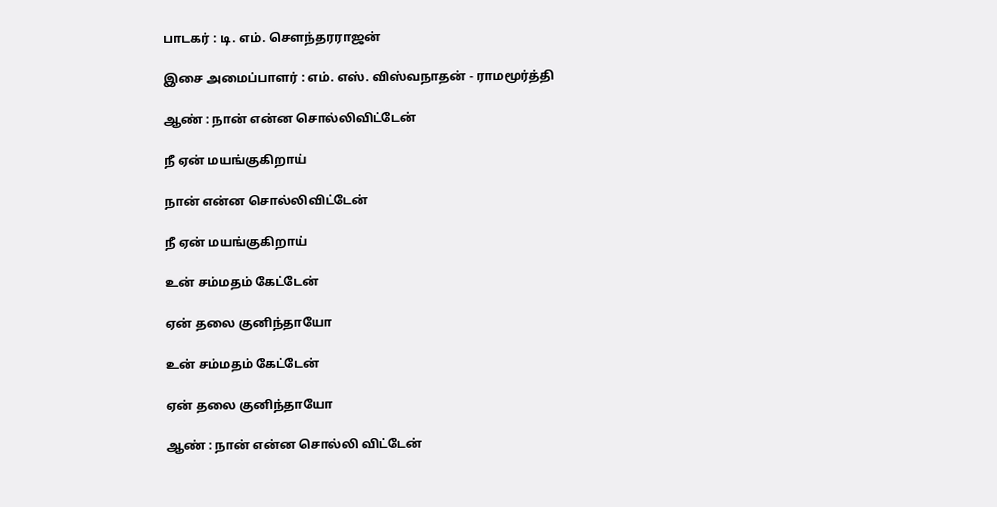பாடகர் : டி. எம். சௌந்தரராஜன்

இசை அமைப்பாளர் : எம். எஸ். விஸ்வநாதன் - ராமமூர்த்தி

ஆண் : நான் என்ன சொல்லிவிட்டேன்

நீ ஏன் மயங்குகிறாய்

நான் என்ன சொல்லிவிட்டேன்

நீ ஏன் மயங்குகிறாய்

உன் சம்மதம் கேட்டேன்

ஏன் தலை குனிந்தாயோ

உன் சம்மதம் கேட்டேன்

ஏன் தலை குனிந்தாயோ

ஆண் : நான் என்ன சொல்லி விட்டேன்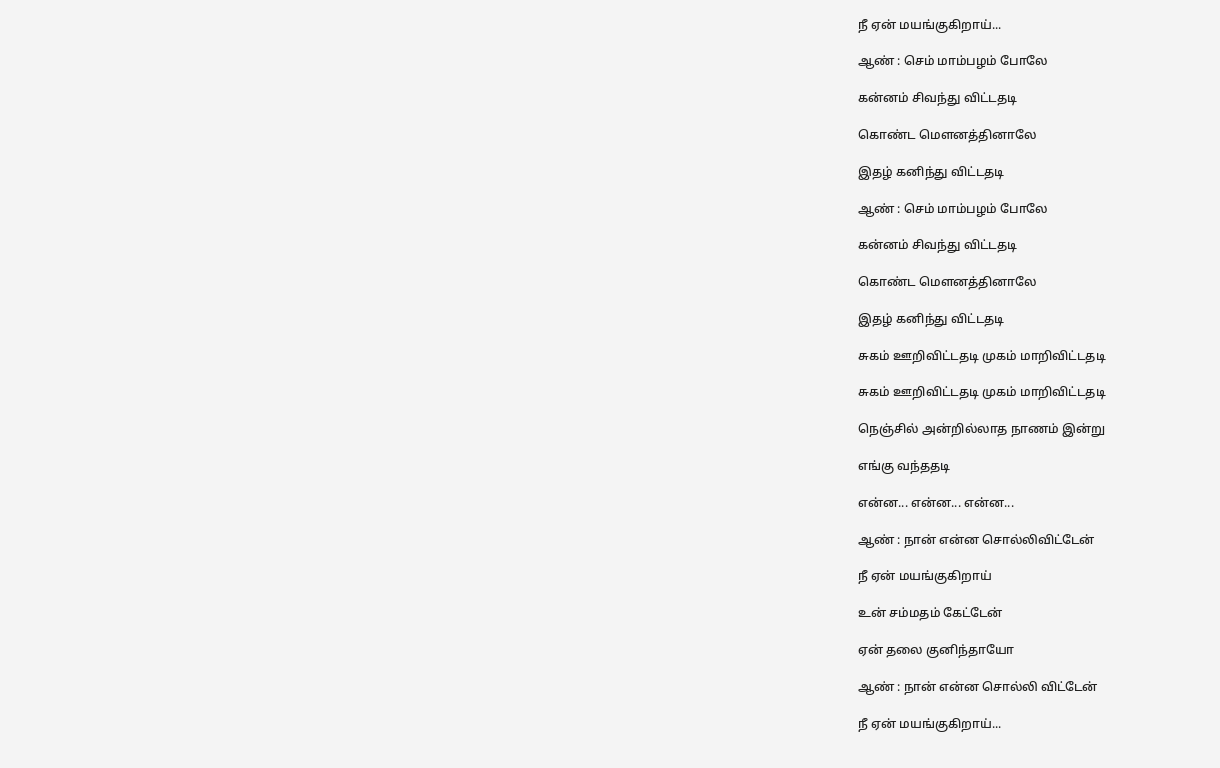நீ ஏன் மயங்குகிறாய்...

ஆண் : செம் மாம்பழம் போலே

கன்னம் சிவந்து விட்டதடி

கொண்ட மௌனத்தினாலே

இதழ் கனிந்து விட்டதடி

ஆண் : செம் மாம்பழம் போலே

கன்னம் சிவந்து விட்டதடி

கொண்ட மௌனத்தினாலே

இதழ் கனிந்து விட்டதடி

சுகம் ஊறிவிட்டதடி முகம் மாறிவிட்டதடி

சுகம் ஊறிவிட்டதடி முகம் மாறிவிட்டதடி

நெஞ்சில் அன்றில்லாத நாணம் இன்று

எங்கு வந்ததடி

என்ன... என்ன... என்ன...

ஆண் : நான் என்ன சொல்லிவிட்டேன்

நீ ஏன் மயங்குகிறாய்

உன் சம்மதம் கேட்டேன்

ஏன் தலை குனிந்தாயோ

ஆண் : நான் என்ன சொல்லி விட்டேன்

நீ ஏன் மயங்குகிறாய்...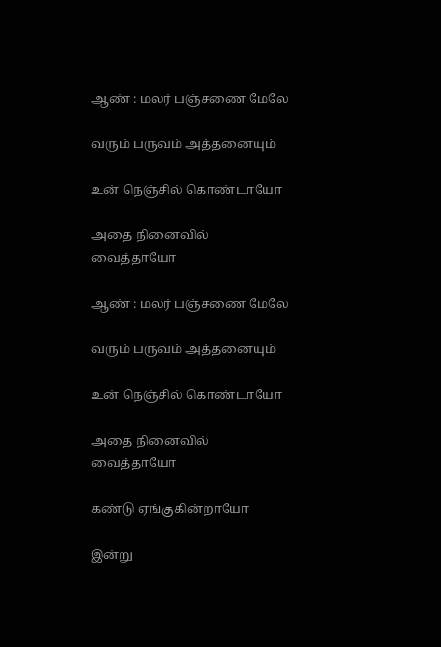ஆண் : மலர் பஞ்சணை மேலே

வரும் பருவம் அத்தனையும்

உன் நெஞ்சில் கொண்டாயோ

அதை நினைவில் வைத்தாயோ

ஆண் : மலர் பஞ்சணை மேலே

வரும் பருவம் அத்தனையும்

உன் நெஞ்சில் கொண்டாயோ

அதை நினைவில் வைத்தாயோ

கண்டு ஏங்குகின்றாயோ

இன்று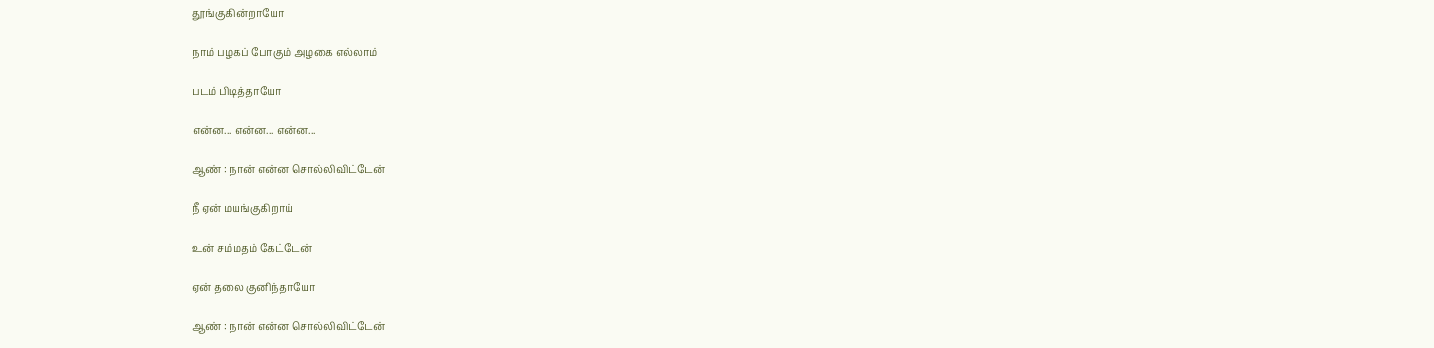தூங்குகின்றாயோ

நாம் பழகப் போகும் அழகை எல்லாம்

படம் பிடித்தாயோ

என்ன... என்ன... என்ன...

ஆண் : நான் என்ன சொல்லிவிட்டேன்

நீ ஏன் மயங்குகிறாய்

உன் சம்மதம் கேட்டேன்

ஏன் தலை குனிந்தாயோ

ஆண் : நான் என்ன சொல்லிவிட்டேன்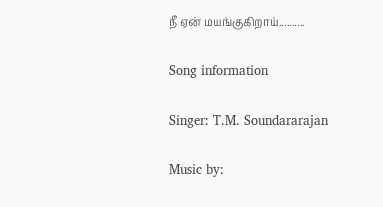நீ ஏன் மயங்குகிறாய்..........

Song information

Singer: T.M. Soundararajan

Music by: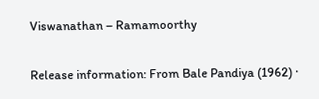Viswanathan – Ramamoorthy

Release information: From Bale Pandiya (1962) ·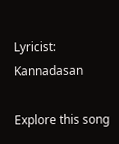Lyricist: Kannadasan

Explore this song